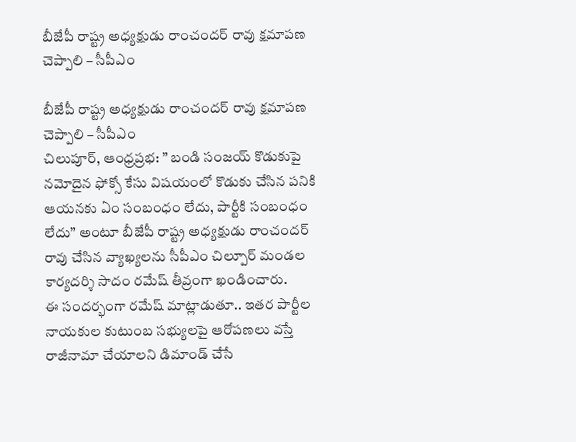బీజేపీ రాష్ట్ర అధ్యక్షుడు రాంచందర్ రావు క్షమాపణ చెప్పాలి – సీపీఎం

బీజేపీ రాష్ట్ర అధ్యక్షుడు రాంచందర్ రావు క్షమాపణ చెప్పాలి – సీపీఎం
చిలుపూర్, ఆంధ్రప్రభ: ” బండి సంజయ్ కొడుకుపై నమోదైన ఫోక్సో కేసు విషయంలో కొడుకు చేసిన పనికి ఆయనకు ఏం సంబంధం లేదు, పార్టీకి సంబంధం లేదు” అంటూ బీజేపీ రాష్ట్ర అధ్యక్షుడు రాంచందర్ రావు చేసిన వ్యాఖ్యలను సీపీఎం చిల్పూర్ మండల కార్యదర్శి సాదం రమేష్ తీవ్రంగా ఖండించారు.
ఈ సందర్భంగా రమేష్ మాట్లాడుతూ.. ఇతర పార్టీల నాయకుల కుటుంబ సభ్యులపై ఆరోపణలు వస్తే రాజీనామా చేయాలని డిమాండ్ చేసే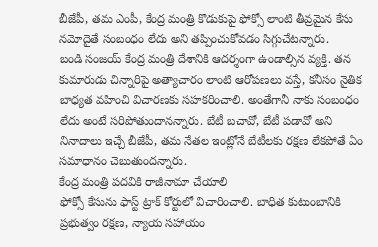బీజేపీ, తమ ఎంపీ, కేంద్ర మంత్రి కొడుకుపై ఫోక్సో లాంటి తీవ్రమైన కేసు నమోదైతే సంబంధం లేదు అని తప్పించుకోవడం సిగ్గుచేటన్నారు.
బండి సంజయ్ కేంద్ర మంత్రి దేశానికి ఆదర్శంగా ఉండాల్సిన వ్యక్తి. తన కుమారుడు చిన్నారిపై అత్యాచారం లాంటి ఆరోపణలు వస్తే, కనీసం నైతిక బాధ్యత వహించి విచారణకు సహకరించాలి. అంతేగానీ నాకు సంబంధం లేదు అంటే సరిపోతుందానన్నారు. బేటీ బచావో, బేటీ పడావో అని నినాదాలు ఇచ్చే బీజేపీ, తమ నేతల ఇంట్లోనే బేటీలకు రక్షణ లేకపోతే ఏం సమాధానం చెబుతుందన్నారు.
కేంద్ర మంత్రి పదవికి రాజీనామా చేయాలి
ఫోక్సో కేసును ఫాస్ట్ ట్రాక్ కోర్టులో విచారించాలి. బాధిత కుటుంబానికి ప్రభుత్వం రక్షణ, న్యాయ సహాయం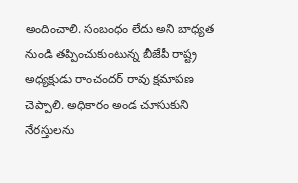అందించాలి. సంబంధం లేదు అని బాధ్యత నుండి తప్పించుకుంటున్న బీజేపీ రాష్ట్ర అధ్యక్షుడు రాంచందర్ రావు క్షమాపణ చెప్పాలి. అధికారం అండ చూసుకుని నేరస్తులను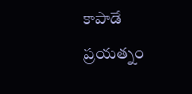కాపాడే ప్రయత్నం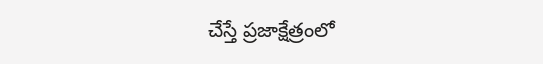చేస్తే ప్రజాక్షేత్రంలో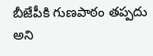బీజేపీకి గుణపాఠం తప్పదు అని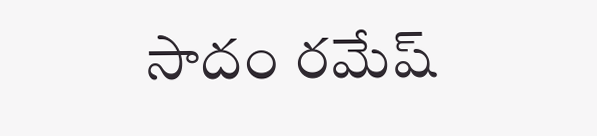సాదం రమేష్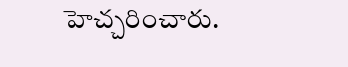హెచ్చరించారు.